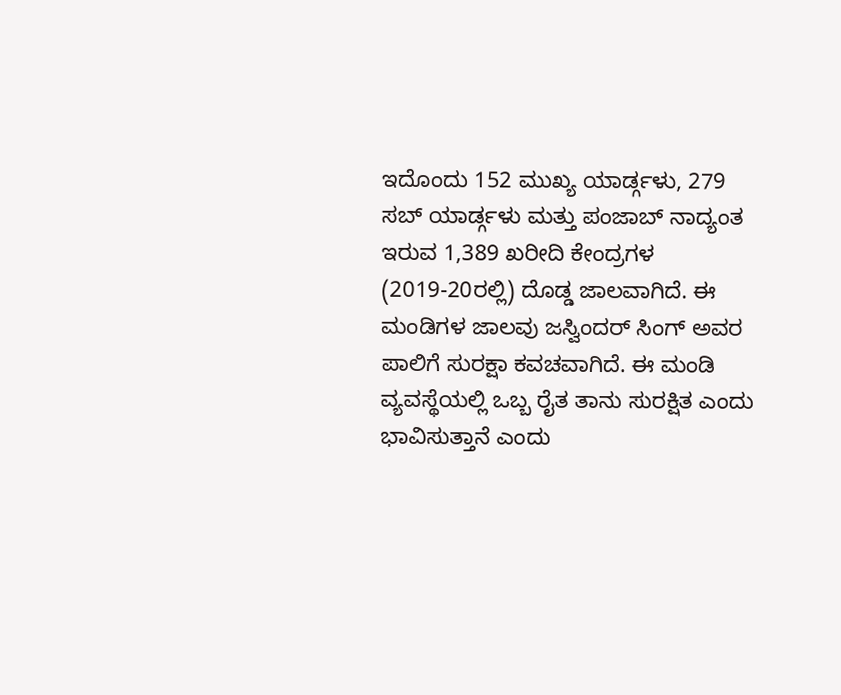ಇದೊಂದು 152 ಮುಖ್ಯ ಯಾರ್ಡ್ಗಳು, 279 ಸಬ್ ಯಾರ್ಡ್ಗಳು ಮತ್ತು ಪಂಜಾಬ್ ನಾದ್ಯಂತ ಇರುವ 1,389 ಖರೀದಿ ಕೇಂದ್ರಗಳ (2019-20ರಲ್ಲಿ) ದೊಡ್ಡ ಜಾಲವಾಗಿದೆ. ಈ ಮಂಡಿಗಳ ಜಾಲವು ಜಸ್ವಿಂದರ್ ಸಿಂಗ್ ಅವರ ಪಾಲಿಗೆ ಸುರಕ್ಷಾ ಕವಚವಾಗಿದೆ. ಈ ಮಂಡಿ ವ್ಯವಸ್ಥೆಯಲ್ಲಿ ಒಬ್ಬ ರೈತ ತಾನು ಸುರಕ್ಷಿತ ಎಂದು ಭಾವಿಸುತ್ತಾನೆ ಎಂದು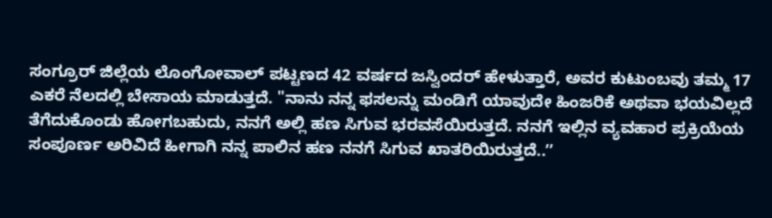ಸಂಗ್ರೂರ್ ಜಿಲ್ಲೆಯ ಲೊಂಗೋವಾಲ್ ಪಟ್ಟಣದ 42 ವರ್ಷದ ಜಸ್ವಿಂದರ್ ಹೇಳುತ್ತಾರೆ, ಅವರ ಕುಟುಂಬವು ತಮ್ಮ 17 ಎಕರೆ ನೆಲದಲ್ಲಿ ಬೇಸಾಯ ಮಾಡುತ್ತದೆ. "ನಾನು ನನ್ನ ಫಸಲನ್ನು ಮಂಡಿಗೆ ಯಾವುದೇ ಹಿಂಜರಿಕೆ ಅಥವಾ ಭಯವಿಲ್ಲದೆ ತೆಗೆದುಕೊಂಡು ಹೋಗಬಹುದು, ನನಗೆ ಅಲ್ಲಿ ಹಣ ಸಿಗುವ ಭರವಸೆಯಿರುತ್ತದೆ. ನನಗೆ ಇಲ್ಲಿನ ವ್ಯವಹಾರ ಪ್ರಕ್ರಿಯೆಯ ಸಂಪೂರ್ಣ ಅರಿವಿದೆ ಹೀಗಾಗಿ ನನ್ನ ಪಾಲಿನ ಹಣ ನನಗೆ ಸಿಗುವ ಖಾತರಿಯಿರುತ್ತದೆ..ʼʼ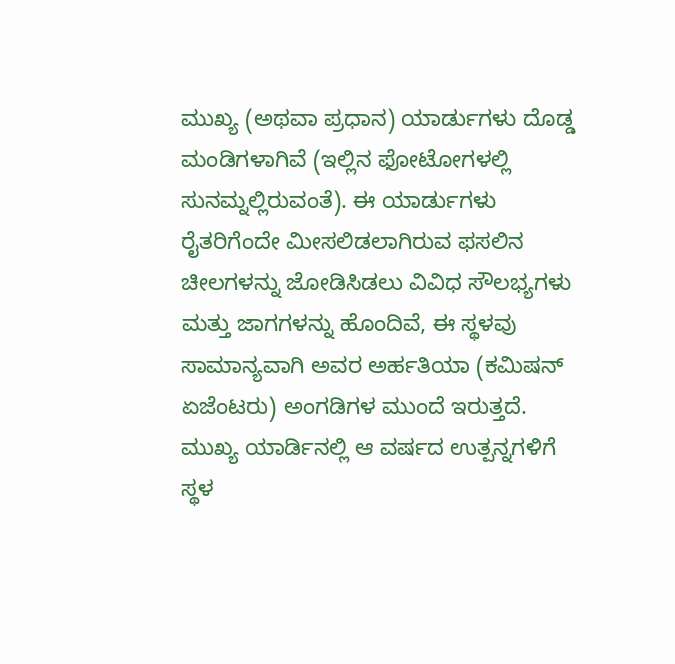ಮುಖ್ಯ (ಅಥವಾ ಪ್ರಧಾನ) ಯಾರ್ಡುಗಳು ದೊಡ್ಡ ಮಂಡಿಗಳಾಗಿವೆ (ಇಲ್ಲಿನ ಫೋಟೋಗಳಲ್ಲಿ ಸುನಮ್ನಲ್ಲಿರುವಂತೆ). ಈ ಯಾರ್ಡುಗಳು ರೈತರಿಗೆಂದೇ ಮೀಸಲಿಡಲಾಗಿರುವ ಫಸಲಿನ ಚೀಲಗಳನ್ನು ಜೋಡಿಸಿಡಲು ವಿವಿಧ ಸೌಲಭ್ಯಗಳು ಮತ್ತು ಜಾಗಗಳನ್ನು ಹೊಂದಿವೆ, ಈ ಸ್ಥಳವು ಸಾಮಾನ್ಯವಾಗಿ ಅವರ ಅರ್ಹತಿಯಾ (ಕಮಿಷನ್ ಏಜೆಂಟರು) ಅಂಗಡಿಗಳ ಮುಂದೆ ಇರುತ್ತದೆ. ಮುಖ್ಯ ಯಾರ್ಡಿನಲ್ಲಿ ಆ ವರ್ಷದ ಉತ್ಪನ್ನಗಳಿಗೆ ಸ್ಥಳ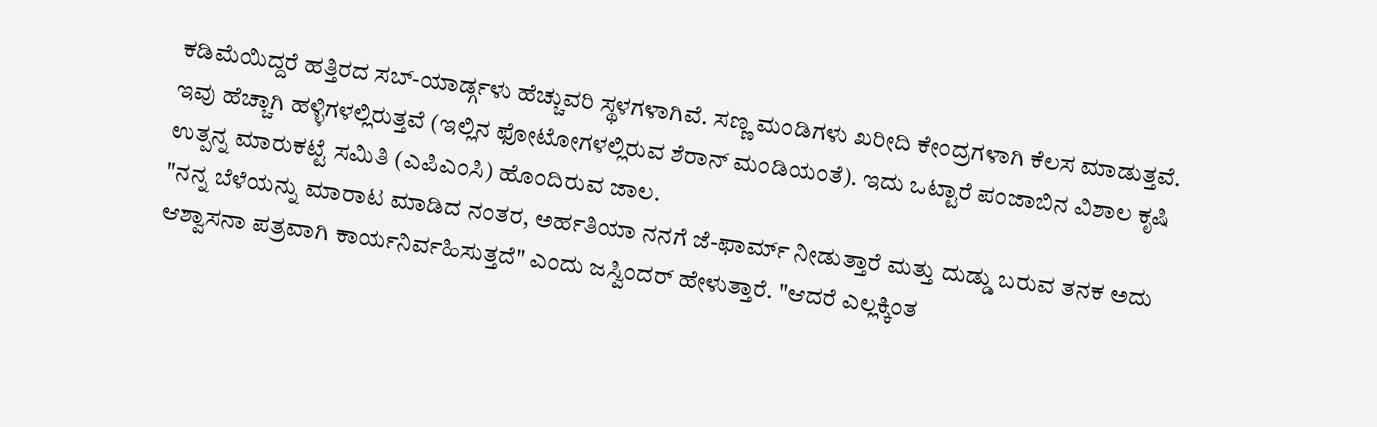ಕಡಿಮೆಯಿದ್ದರೆ ಹತ್ತಿರದ ಸಬ್-ಯಾರ್ಡ್ಗಳು ಹೆಚ್ಚುವರಿ ಸ್ಥಳಗಳಾಗಿವೆ. ಸಣ್ಣ ಮಂಡಿಗಳು ಖರೀದಿ ಕೇಂದ್ರಗಳಾಗಿ ಕೆಲಸ ಮಾಡುತ್ತವೆ. ಇವು ಹೆಚ್ಚಾಗಿ ಹಳ್ಳಿಗಳಲ್ಲಿರುತ್ತವೆ (ಇಲ್ಲಿನ ಫೋಟೋಗಳಲ್ಲಿರುವ ಶೆರಾನ್ ಮಂಡಿಯಂತೆ). ಇದು ಒಟ್ಟಾರೆ ಪಂಜಾಬಿನ ವಿಶಾಲ ಕೃಷಿ ಉತ್ಪನ್ನ ಮಾರುಕಟ್ಟೆ ಸಮಿತಿ (ಎಪಿಎಂಸಿ) ಹೊಂದಿರುವ ಜಾಲ.
"ನನ್ನ ಬೆಳೆಯನ್ನು ಮಾರಾಟ ಮಾಡಿದ ನಂತರ, ಅರ್ಹತಿಯಾ ನನಗೆ ಜೆ-ಫಾರ್ಮ್ ನೀಡುತ್ತಾರೆ ಮತ್ತು ದುಡ್ಡು ಬರುವ ತನಕ ಅದು ಆಶ್ವಾಸನಾ ಪತ್ರವಾಗಿ ಕಾರ್ಯನಿರ್ವಹಿಸುತ್ತದೆ" ಎಂದು ಜಸ್ವಿಂದರ್ ಹೇಳುತ್ತಾರೆ. "ಆದರೆ ಎಲ್ಲಕ್ಕಿಂತ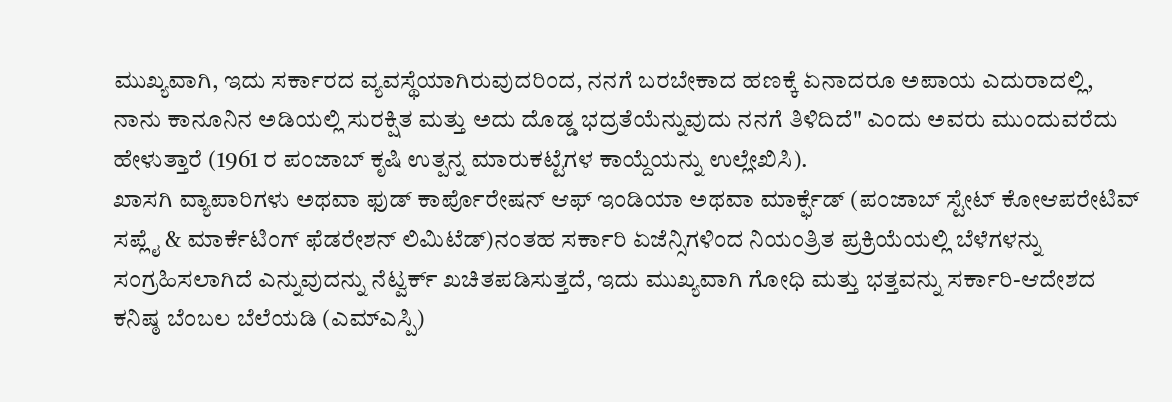ಮುಖ್ಯವಾಗಿ, ಇದು ಸರ್ಕಾರದ ವ್ಯವಸ್ಥೆಯಾಗಿರುವುದರಿಂದ, ನನಗೆ ಬರಬೇಕಾದ ಹಣಕ್ಕೆ ಏನಾದರೂ ಅಪಾಯ ಎದುರಾದಲ್ಲಿ, ನಾನು ಕಾನೂನಿನ ಅಡಿಯಲ್ಲಿ ಸುರಕ್ಷಿತ ಮತ್ತು ಅದು ದೊಡ್ಡ ಭದ್ರತೆಯೆನ್ನುವುದು ನನಗೆ ತಿಳಿದಿದೆ" ಎಂದು ಅವರು ಮುಂದುವರೆದು ಹೇಳುತ್ತಾರೆ (1961 ರ ಪಂಜಾಬ್ ಕೃಷಿ ಉತ್ಪನ್ನ ಮಾರುಕಟ್ಟೆಗಳ ಕಾಯ್ದೆಯನ್ನು ಉಲ್ಲೇಖಿಸಿ).
ಖಾಸಗಿ ವ್ಯಾಪಾರಿಗಳು ಅಥವಾ ಫುಡ್ ಕಾರ್ಪೊರೇಷನ್ ಆಫ್ ಇಂಡಿಯಾ ಅಥವಾ ಮಾರ್ಕ್ಫೆಡ್ (ಪಂಜಾಬ್ ಸ್ಟೇಟ್ ಕೋಆಪರೇಟಿವ್ ಸಪ್ಲೈ & ಮಾರ್ಕೆಟಿಂಗ್ ಫೆಡರೇಶನ್ ಲಿಮಿಟೆಡ್)ನಂತಹ ಸರ್ಕಾರಿ ಏಜೆನ್ಸಿಗಳಿಂದ ನಿಯಂತ್ರಿತ ಪ್ರಕ್ರಿಯೆಯಲ್ಲಿ ಬೆಳೆಗಳನ್ನು ಸಂಗ್ರಹಿಸಲಾಗಿದೆ ಎನ್ನುವುದನ್ನು ನೆಟ್ವರ್ಕ್ ಖಚಿತಪಡಿಸುತ್ತದೆ, ಇದು ಮುಖ್ಯವಾಗಿ ಗೋಧಿ ಮತ್ತು ಭತ್ತವನ್ನು ಸರ್ಕಾರಿ-ಆದೇಶದ ಕನಿಷ್ಠ ಬೆಂಬಲ ಬೆಲೆಯಡಿ (ಎಮ್ಎಸ್ಪಿ)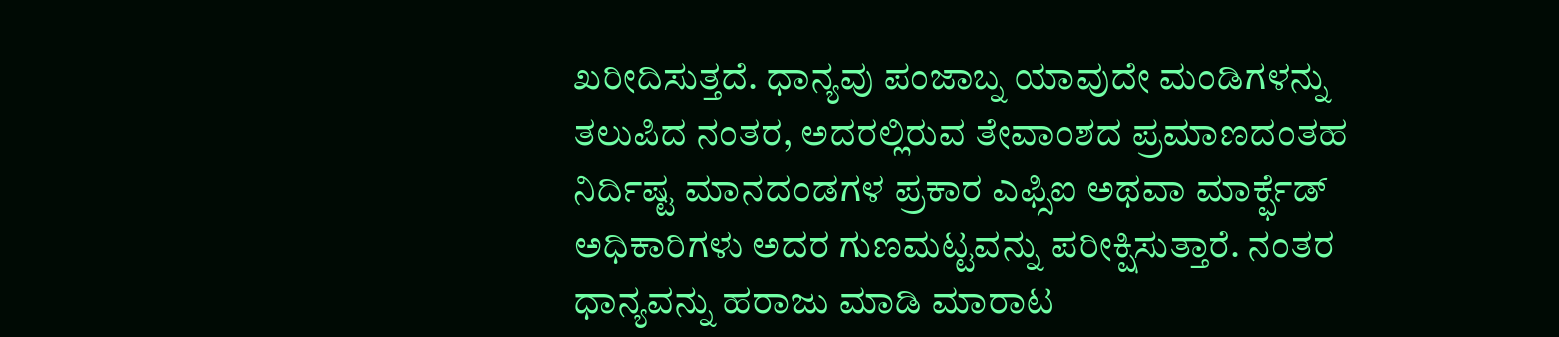ಖರೀದಿಸುತ್ತದೆ. ಧಾನ್ಯವು ಪಂಜಾಬ್ನ ಯಾವುದೇ ಮಂಡಿಗಳನ್ನು ತಲುಪಿದ ನಂತರ, ಅದರಲ್ಲಿರುವ ತೇವಾಂಶದ ಪ್ರಮಾಣದಂತಹ ನಿರ್ದಿಷ್ಟ ಮಾನದಂಡಗಳ ಪ್ರಕಾರ ಎಫ್ಸಿಐ ಅಥವಾ ಮಾರ್ಕ್ಫೆಡ್ ಅಧಿಕಾರಿಗಳು ಅದರ ಗುಣಮಟ್ಟವನ್ನು ಪರೀಕ್ಷಿಸುತ್ತಾರೆ. ನಂತರ ಧಾನ್ಯವನ್ನು ಹರಾಜು ಮಾಡಿ ಮಾರಾಟ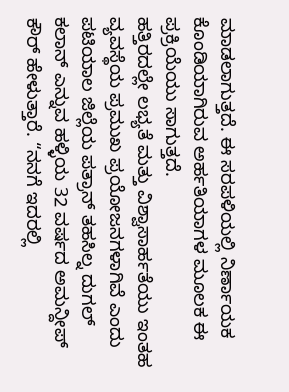ಮಾಡಲಾಗುತ್ತದೆ. ಈ ಸರಪಳಿಯಲ್ಲಿ ನಿರ್ಣಾಯಕ ಕೊಂಡಿಯಾಗಿರುವ ಅರ್ಹತಿಯಾಗಳ ಮೂಲಕ ಈ ಪ್ರಕ್ರಿಯೆಯು ಸಾಗುತ್ತದೆ.
ಹತ್ತಿರದಲ್ಲೇ ಲಭ್ಯತೆ ಮತ್ತು ವಿಶ್ವಾಸಾರ್ಹತೆಯು ಇಂತಹ ವ್ಯವಸ್ಥೆಯ ಪ್ರಮುಖ ಪ್ರಯೋಜನಗಳಾಗಿವೆ ಎಂದು ಪಟಿಯಾಲ ಜಿಲ್ಲೆಯ ಪತ್ರಾನ್ ತಹಸಿಲ್ನ ದುಗಲ್ ಕಲಾನ್ ಎನ್ನುವ ಹಳ್ಳಿಯ 32 ವರ್ಷದ ಅಮನ್ದೀಪ್ ಕೌರ್ ಹೇಳುತ್ತಾರೆ. “ನನಗೆ ಇದರಲ್ಲಿ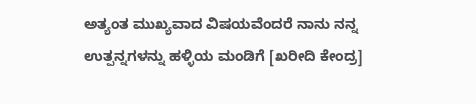ಅತ್ಯಂತ ಮುಖ್ಯವಾದ ವಿಷಯವೆಂದರೆ ನಾನು ನನ್ನ ಉತ್ಪನ್ನಗಳನ್ನು ಹಳ್ಳಿಯ ಮಂಡಿಗೆ [ಖರೀದಿ ಕೇಂದ್ರ]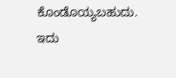ಕೊಂಡೊಯ್ಯಬಹುದು. ಇದು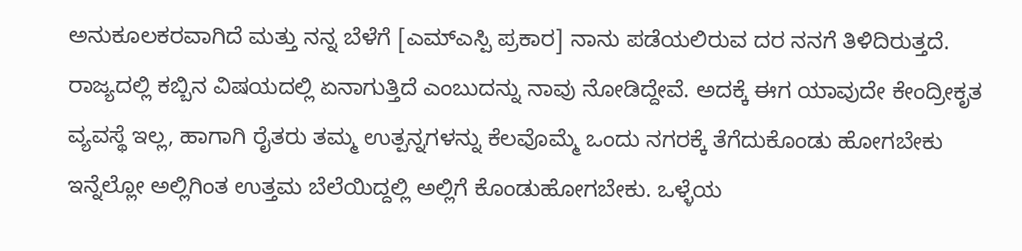ಅನುಕೂಲಕರವಾಗಿದೆ ಮತ್ತು ನನ್ನ ಬೆಳೆಗೆ [ಎಮ್ಎಸ್ಪಿ ಪ್ರಕಾರ] ನಾನು ಪಡೆಯಲಿರುವ ದರ ನನಗೆ ತಿಳಿದಿರುತ್ತದೆ. ರಾಜ್ಯದಲ್ಲಿ ಕಬ್ಬಿನ ವಿಷಯದಲ್ಲಿ ಏನಾಗುತ್ತಿದೆ ಎಂಬುದನ್ನು ನಾವು ನೋಡಿದ್ದೇವೆ. ಅದಕ್ಕೆ ಈಗ ಯಾವುದೇ ಕೇಂದ್ರೀಕೃತ ವ್ಯವಸ್ಥೆ ಇಲ್ಲ, ಹಾಗಾಗಿ ರೈತರು ತಮ್ಮ ಉತ್ಪನ್ನಗಳನ್ನು ಕೆಲವೊಮ್ಮೆ ಒಂದು ನಗರಕ್ಕೆ ತೆಗೆದುಕೊಂಡು ಹೋಗಬೇಕು ಇನ್ನೆಲ್ಲೋ ಅಲ್ಲಿಗಿಂತ ಉತ್ತಮ ಬೆಲೆಯಿದ್ದಲ್ಲಿ ಅಲ್ಲಿಗೆ ಕೊಂಡುಹೋಗಬೇಕು. ಒಳ್ಳೆಯ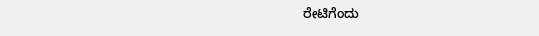ರೇಟಿಗೆಂದು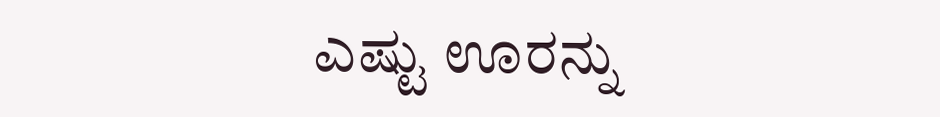ಎಷ್ಟು ಊರನ್ನು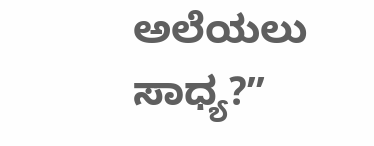ಅಲೆಯಲು ಸಾಧ್ಯ?ʼʼ